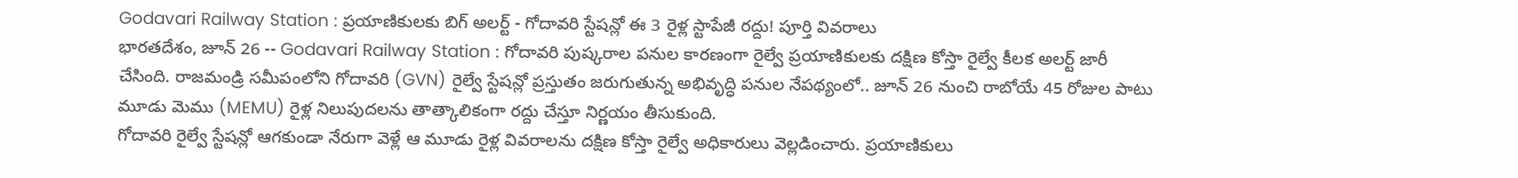Godavari Railway Station : ప్రయాణికులకు బిగ్ అలర్ట్ - గోదావరి స్టేషన్లో ఈ 3 రైళ్ల స్టాపేజీ రద్దు! పూర్తి వివరాలు
భారతదేశం, జూన్ 26 -- Godavari Railway Station : గోదావరి పుష్కరాల పనుల కారణంగా రైల్వే ప్రయాణికులకు దక్షిణ కోస్తా రైల్వే కీలక అలర్ట్ జారీ చేసింది. రాజమండ్రి సమీపంలోని గోదావరి (GVN) రైల్వే స్టేషన్లో ప్రస్తుతం జరుగుతున్న అభివృద్ధి పనుల నేపథ్యంలో.. జూన్ 26 నుంచి రాబోయే 45 రోజుల పాటు మూడు మెము (MEMU) రైళ్ల నిలుపుదలను తాత్కాలికంగా రద్దు చేస్తూ నిర్ణయం తీసుకుంది.
గోదావరి రైల్వే స్టేషన్లో ఆగకుండా నేరుగా వెళ్లే ఆ మూడు రైళ్ల వివరాలను దక్షిణ కోస్తా రైల్వే అధికారులు వెల్లడించారు. ప్రయాణికులు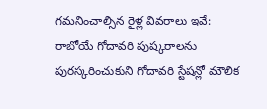గమనించాల్సిన రైళ్ల వివరాలు ఇవే:
రాబోయే గోదావరి పుష్కరాలను పురస్కరించుకుని గోదావరి స్టేషన్లో మౌలిక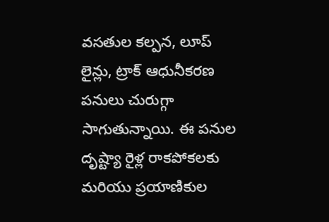వసతుల కల్పన, లూప్ లైన్లు, ట్రాక్ ఆధునీకరణ పనులు చురుగ్గా సాగుతున్నాయి. ఈ పనుల దృష్ట్యా రైళ్ల రాకపోకలకు మరియు ప్రయాణికుల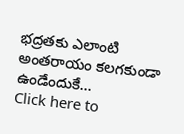భద్రతకు ఎలాంటి అంతరాయం కలగకుండా ఉండేందుకే...
Click here to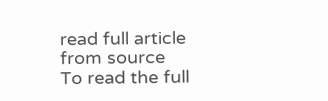read full article from source
To read the full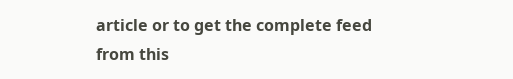article or to get the complete feed from this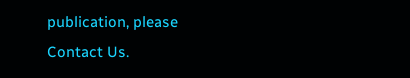publication, please
Contact Us.